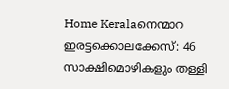Home Keralaനെന്മാറ ഇരട്ടക്കൊലക്കേസ്: 46 സാക്ഷിമൊഴികളും തള്ളി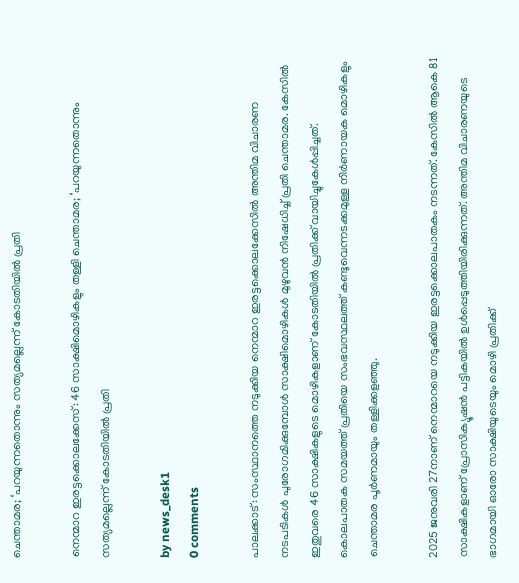ചെന്താമര; ‘പറയുന്നതൊന്നും സത്യമല്ലെന്ന് കോടതിയിൽ പ്രതി

നെന്മാറ ഇരട്ടക്കൊലക്കേസ്: 46 സാക്ഷിമൊഴികളും തള്ളി ചെന്താമര; ‘പറയുന്നതൊന്നും സത്യമല്ലെന്ന് കോടതിയിൽ പ്രതി

by news_desk1
0 comments

പാലക്കാട്: സംസ്ഥാനത്തെ നടുക്കിയ നെന്മാറ ഇരട്ടക്കൊലക്കേസിൽ അന്തിമ വിചാരണ നടപടികൾ പുരോഗമിക്കുമ്പോൾ സാക്ഷിമൊഴികൾ മുഴുവൻ നിഷേധിച്ച് പ്രതി ചെന്താമര. കേസിൽ ഇതുവരെ 46 സാക്ഷികളുടെ മൊഴികളാണ് കോടതിയിൽ പ്രതിക്ക് വായിച്ചുകേൾപ്പിച്ചത്. കൊലപാതക സമയത്ത് പ്രതിയെ സംഭവസ്ഥലത്ത് കണ്ടുവെന്നടക്കമുള്ള നിർണായക മൊഴികളും ചെന്താമര പൂർണമായും തള്ളിക്കളഞ്ഞു.

2025 ജനുവരി 27നാണ് നെന്മാറയെ നടുക്കിയ ഇരട്ടക്കൊലപാതകം നടന്നത്. കേസിൽ ആകെ 81 സാക്ഷികളാണ് പ്രോസിക്യൂഷൻ പട്ടികയിൽ ഉൾപ്പെടുത്തിയിരിക്കുന്നത്. അന്തിമ വിചാരണയുടെ ഭാഗമായി ഓരോ സാക്ഷിയുടെയും മൊഴി പ്രതിക്ക്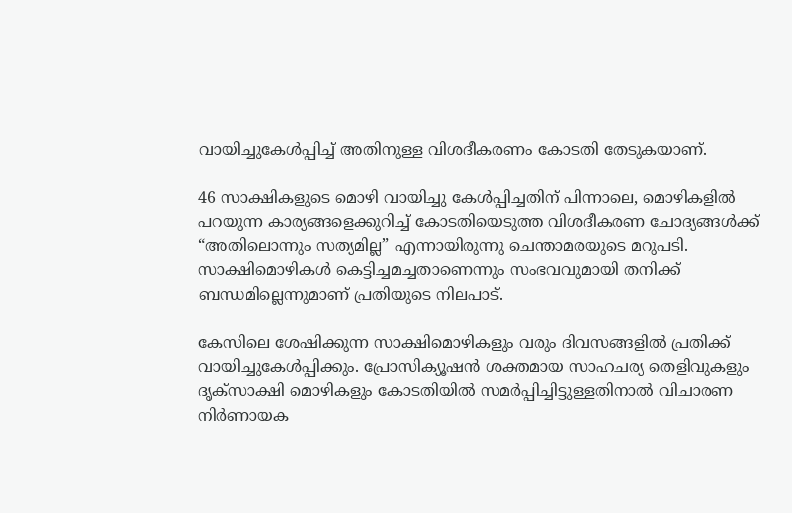വായിച്ചുകേൾപ്പിച്ച് അതിനുള്ള വിശദീകരണം കോടതി തേടുകയാണ്.

46 സാക്ഷികളുടെ മൊഴി വായിച്ചു കേൾപ്പിച്ചതിന് പിന്നാലെ, മൊഴികളിൽ പറയുന്ന കാര്യങ്ങളെക്കുറിച്ച് കോടതിയെടുത്ത വിശദീകരണ ചോദ്യങ്ങൾക്ക് “അതിലൊന്നും സത്യമില്ല” എന്നായിരുന്നു ചെന്താമരയുടെ മറുപടി. സാക്ഷിമൊഴികൾ കെട്ടിച്ചമച്ചതാണെന്നും സംഭവവുമായി തനിക്ക് ബന്ധമില്ലെന്നുമാണ് പ്രതിയുടെ നിലപാട്.

കേസിലെ ശേഷിക്കുന്ന സാക്ഷിമൊഴികളും വരും ദിവസങ്ങളിൽ പ്രതിക്ക് വായിച്ചുകേൾപ്പിക്കും. പ്രോസിക്യൂഷൻ ശക്തമായ സാഹചര്യ തെളിവുകളും ദൃക്സാക്ഷി മൊഴികളും കോടതിയിൽ സമർപ്പിച്ചിട്ടുള്ളതിനാൽ വിചാരണ നിർണായക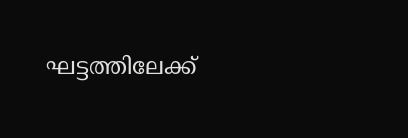ഘട്ടത്തിലേക്ക്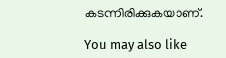കടന്നിരിക്കുകയാണ്.

You may also like